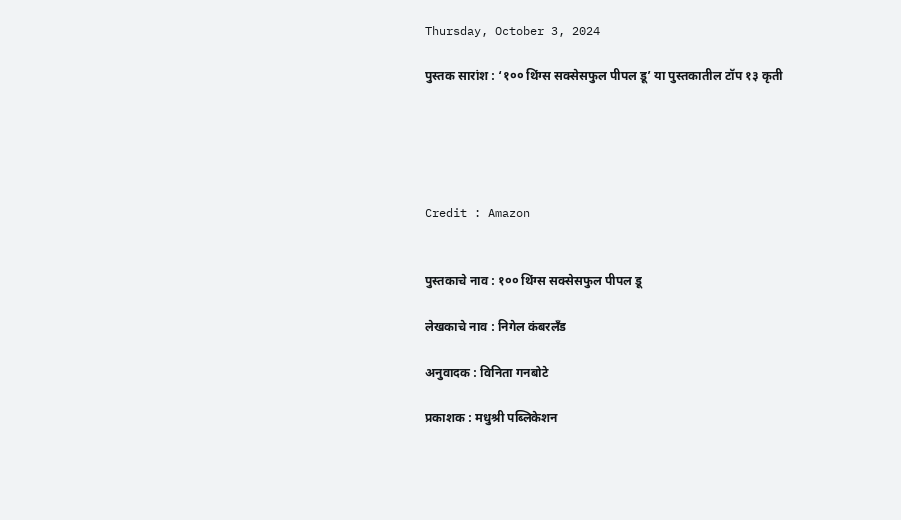Thursday, October 3, 2024

पुस्तक सारांश : ‘१०० थिंग्स सक्सेसफुल पीपल डू’ या पुस्तकातील टॉप १३ कृती





Credit : Amazon


पुस्तकाचे नाव : १०० थिंग्स सक्सेसफुल पीपल डू

लेखकाचे नाव : निगेल कंबरलँड

अनुवादक : विनिता गनबोटे

प्रकाशक : मधुश्री पब्लिकेशन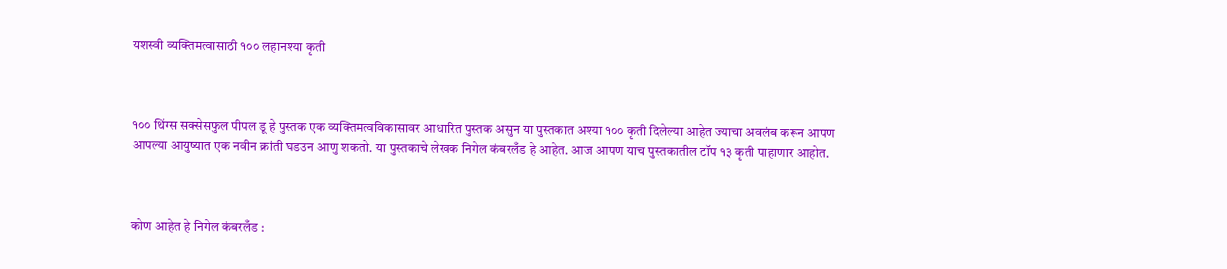यशस्वी व्यक्तिमत्वासाठी १०० लहानश्या कृती



१०० थिंग्स सक्सेसफुल पीपल डू हे पुस्तक एक व्यक्तिमत्वविकासावर आधारित पुस्तक असुन या पुस्तकात अश्या १०० कृती दिलेल्या आहेत ज्याचा अवलंब करून आपण आपल्या आयुष्यात एक नवीन क्रांती घडउन आणु शकतो. या पुस्तकाचे लेखक निगेल कंबरलँड हे आहेत. आज आपण याच पुस्तकातील टॉप १३ कृती पाहाणार आहोत.



कोण आहेत हे निगेल कंबरलँड :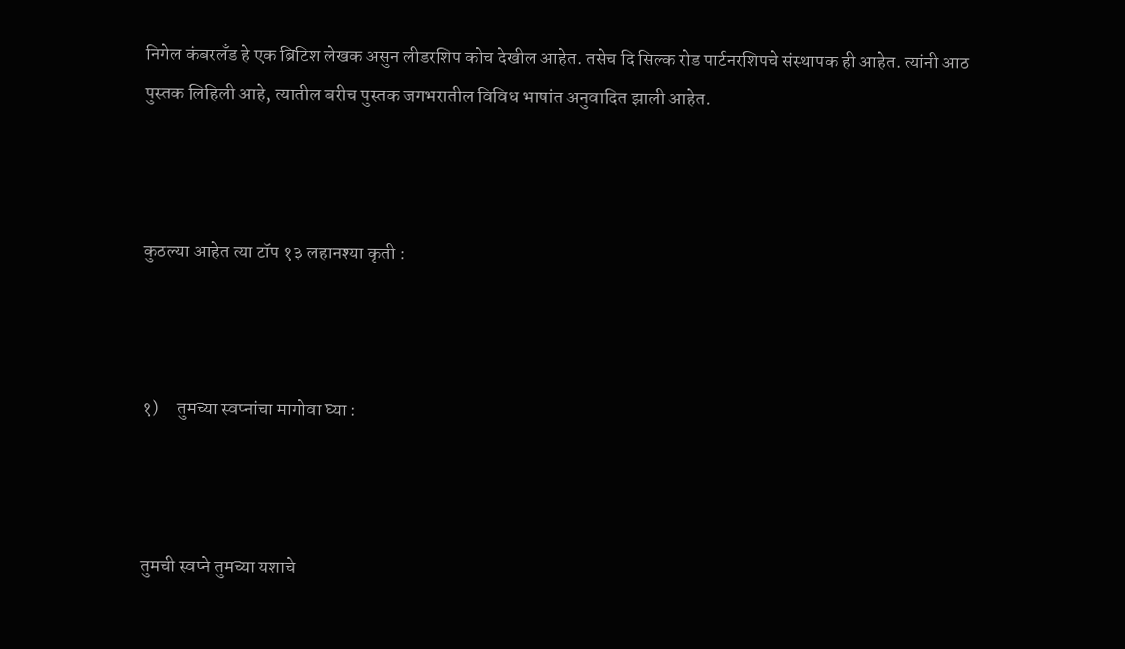निगेल कंबरलँड हे एक ब्रिटिश लेखक असुन लीडरशिप कोच देखील आहेत. तसेच दि सिल्क रोड पार्टनरशिपचे संस्थापक ही आहेत. त्यांनी आठ पुस्तक लिहिली आहे, त्यातील बरीच पुस्तक जगभरातील विविध भाषांत अनुवादित झाली आहेत.



कुठल्या आहेत त्या टॉप १३ लहानश्या कृती :



१)     तुमच्या स्वप्नांचा मागोवा घ्या :



तुमची स्वप्ने तुमच्या यशाचे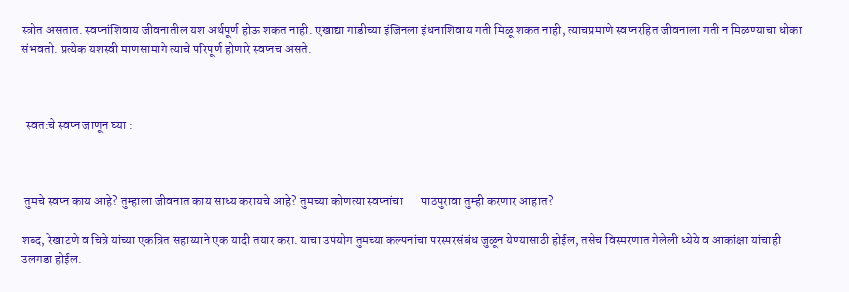स्त्रोत असतात. स्वप्नांशिवाय जीवनातील यश अर्थपूर्ण होऊ शकत नाही. एखाद्या गाडीच्या इंजिनला इंधनाशिवाय गती मिळू शकत नाही, त्याचप्रमाणे स्वप्नरहित जीवनाला गती न मिळण्याचा धोका संभवतो. प्रत्येक यशस्वी माणसामागे त्याचे परिपूर्ण होणारे स्वप्नच असते.



  स्वत:चे स्वप्न जाणून घ्या :



 तुमचे स्वप्न काय आहे? तुम्हाला जीवनात काय साध्य करायचे आहे? तुमच्या कोणत्या स्वप्नांचा       पाठपुरावा तुम्ही करणार आहात?

शब्द, रेखाटणे व चित्रे यांच्या एकत्रित सहाय्याने एक यादी तयार करा. याचा उपयोग तुमच्या कल्पनांचा परस्परसंबंध जुळून येण्यासाठी होईल, तसेच विस्मरणात गेलेली ध्येये व आकांक्षा यांचाही उलगडा होईल.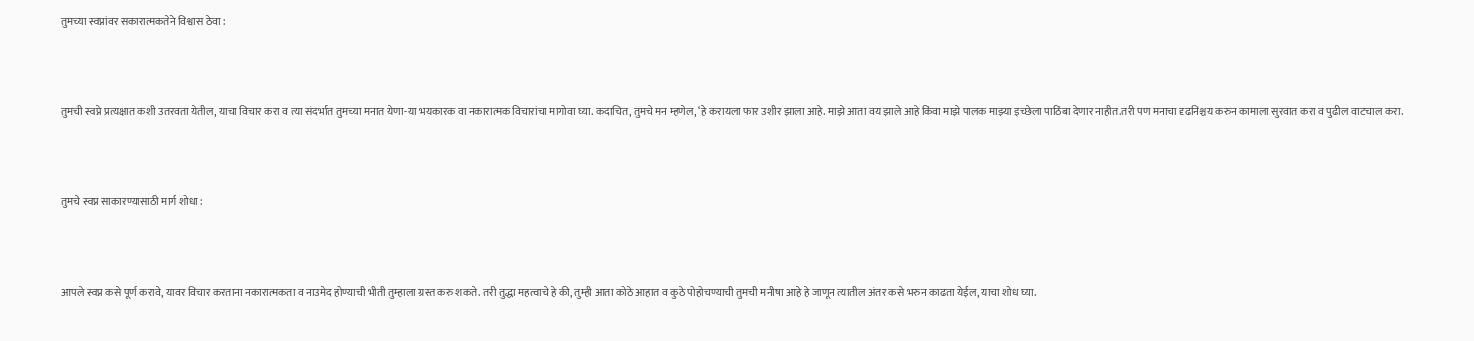तुमच्या स्वप्नांवर सकारात्मकतेने विश्वास ठेवा :



तुमची स्वप्ने प्रत्यक्षात कशी उतरवता येतील, याचा विचार करा व त्या संदर्भात तुमच्या मनात येणा-या भयकारक वा नकारात्मक विचारांचा मागोवा घ्या. कदाचित, तुमचे मन म्हणेल, ‘हे करायला फार उशीर झाला आहे. माझे आता वय झाले आहे किंवा माझे पालक माझ्या इच्छेला पाठिंबा देणार नाहीत.तरी पण मनाचा दृढनिश्चय करुन कामाला सुरवात करा व पुढील वाटचाल करा.



तुमचे स्वप्न साकारण्यासाठी मार्ग शोधा :



आपले स्वप्न कसे पूर्ण करावे, यावर विचार करताना नकारात्मकता व नाउमेद होण्याची भीती तुम्हाला ग्रस्त करु शकते. तरी तुद्धा महत्वाचे हे की, तुम्ही आता कोठे आहात व कुठे पोहोचण्याची तुमची मनीषा आहे हे जाणून त्यातील अंतर कसे भरुन काढता येईल, याचा शोध घ्या.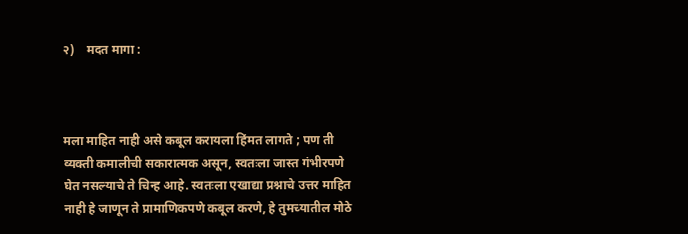२)    मदत मागा :



मला माहित नाही असे कबूल करायला हिंमत लागते ; पण ती व्यक्ती कमालीची सकारात्मक असून, स्वतःला जास्त गंभीरपणे घेत नसल्याचे ते चिन्ह आहे. स्वतःला एखाद्या प्रश्नाचे उत्तर माहित नाही हे जाणून ते प्रामाणिकपणे कबूल करणे, हे तुमच्यातील मोठे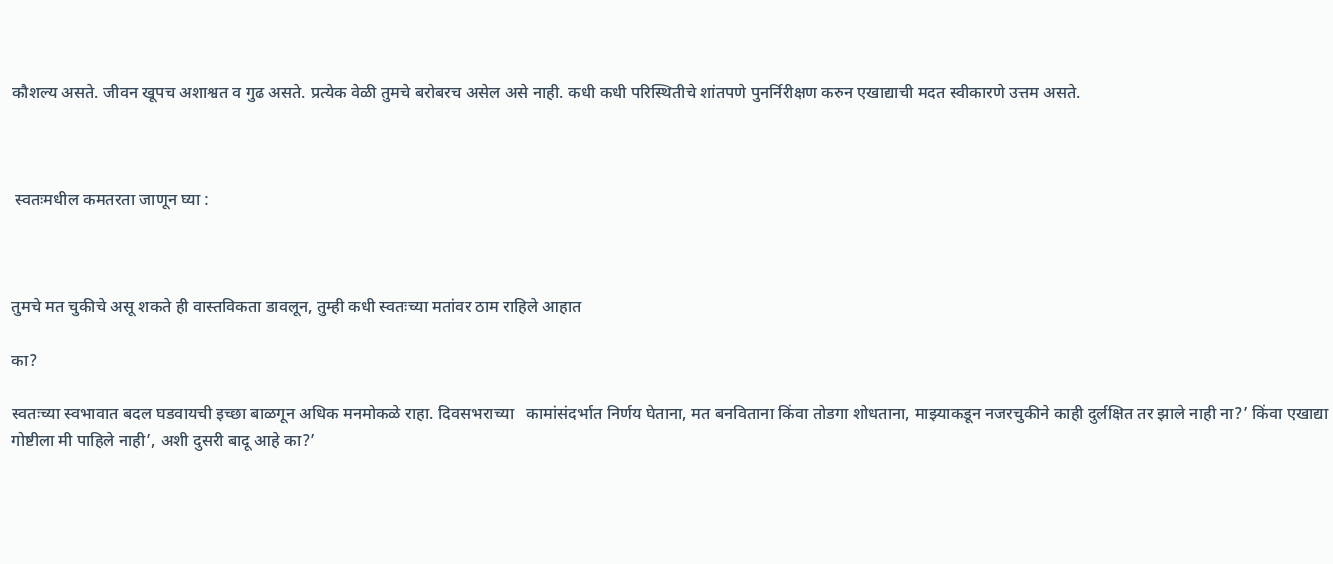कौशल्य असते. जीवन खूपच अशाश्वत व गुढ असते. प्रत्येक वेळी तुमचे बरोबरच असेल असे नाही. कधी कधी परिस्थितीचे शांतपणे पुनर्निरीक्षण करुन एखाद्याची मदत स्वीकारणे उत्तम असते.



 स्वतःमधील कमतरता जाणून घ्या :



तुमचे मत चुकीचे असू शकते ही वास्तविकता डावलून, तुम्ही कधी स्वतःच्या मतांवर ठाम राहिले आहात

का?

स्वतःच्या स्वभावात बदल घडवायची इच्छा बाळगून अधिक मनमोकळे राहा. दिवसभराच्या   कामांसंदर्भात निर्णय घेताना, मत बनविताना किंवा तोडगा शोधताना, माझ्याकडून नजरचुकीने काही दुर्लक्षित तर झाले नाही ना?’ किंवा एखाद्या गोष्टीला मी पाहिले नाही’, अशी दुसरी बादू आहे का?’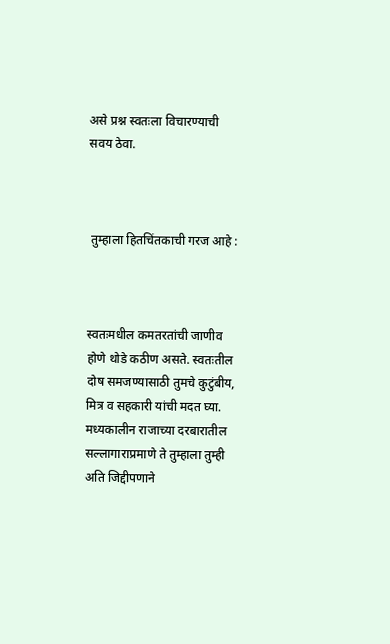असे प्रश्न स्वतःला विचारण्याची सवय ठेवा.



 तुम्हाला हितचिंतकाची गरज आहे :



स्वतःमधील कमतरतांची जाणीव होणे थोडे कठीण असते. स्वतःतील दोष समजण्यासाठी तुमचे कुटुंबीय, मित्र व सहकारी यांची मदत घ्या. मध्यकालीन राजाच्या दरबारातील सल्लागाराप्रमाणे ते तुम्हाला तुम्ही अति जिद्दीपणाने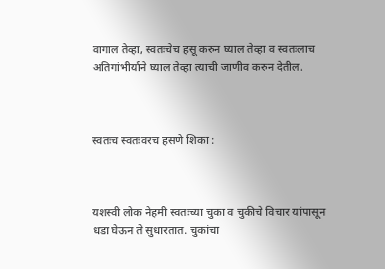वागाल तेव्हा, स्वतःचेच हसू करुन घ्याल तेव्हा व स्वतःलाच अतिगांभीर्याने घ्याल तेव्हा त्याची जाणीव करुन देतील.



स्वतःच स्वतःवरच हसणे शिका :



यशस्वी लोक नेहमी स्वतःच्या चुका व चुकीचे विचार यांपासून धडा घेऊन ते सुधारतात. चुकांचा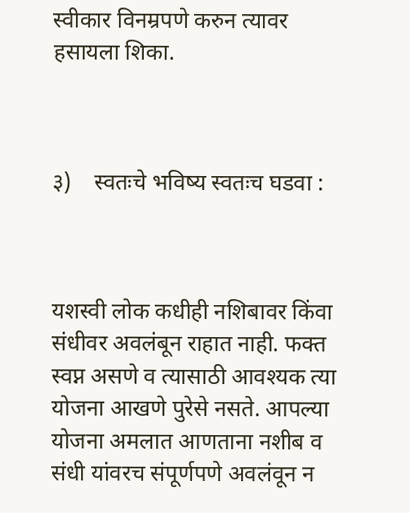स्वीकार विनम्रपणे करुन त्यावर हसायला शिका.



३)    स्वतःचे भविष्य स्वतःच घडवा :



यशस्वी लोक कधीही नशिबावर किंवा संधीवर अवलंबून राहात नाही. फक्त स्वप्न असणे व त्यासाठी आवश्यक त्या योजना आखणे पुरेसे नसते. आपल्या योजना अमलात आणताना नशीब व संधी यांवरच संपूर्णपणे अवलंवून न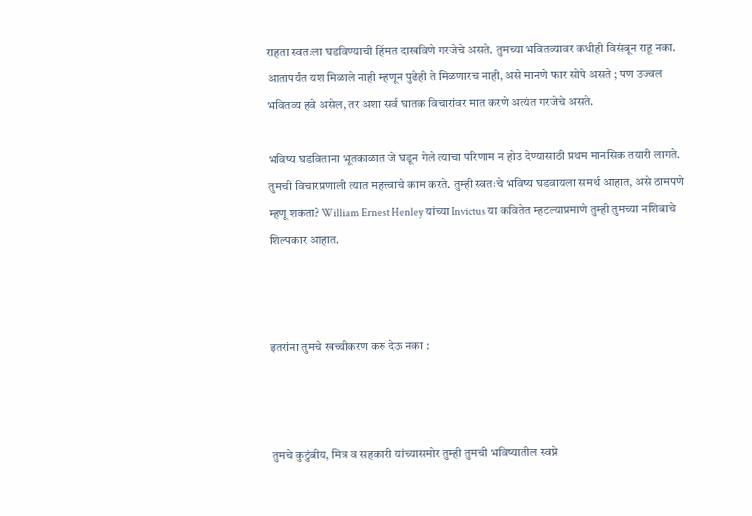राहता स्वतःला घडविण्याची हिंमत दाखविणे गरजेचे असते. तुमच्या भवितव्यावर कधीही विसंबून राहू नका. आतापर्यंत यश मिळाले नाही म्हणून पुढेही ते मिळणारच नाही, असे मानणे फार सोपे असते ; पण उज्वल भवितव्य हवे असेल, तर अशा सर्व घातक विचारांवर मात करणे अत्यंत गरजेचे असते.

भविष्य घडविताना भूतकाळात जे घडून गेले त्याचा परिणाम न होउ देण्यासाठी प्रथम मानसिक तयारी लागते. तुमची विचारप्रणाली त्यात महत्त्वाचे काम करते. तुम्ही स्वतःचे भविष्य घडवायला समर्थ आहात, असे ठामपणे म्हणू शकता? William Ernest Henley यांच्या Invictus या कवितेत म्हटल्याप्रमाणे तुम्ही तुमच्या नशिबाचे शिल्पकार आहात.



इतरांना तुमचे खच्चीकरण करु देऊ नका :



तुमचे कुटुंबीय, मित्र व सहकारी यांच्यासमोर तुम्ही तुमची भविष्यातील स्वप्ने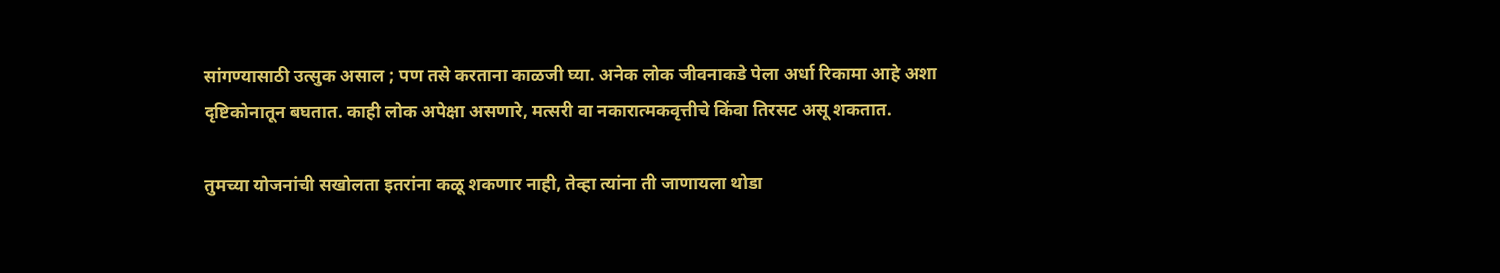सांगण्यासाठी उत्सुक असाल ; पण तसे करताना काळजी घ्या. अनेक लोक जीवनाकडे पेला अर्धा रिकामा आहे अशा दृष्टिकोनातून बघतात. काही लोक अपेक्षा असणारे, मत्सरी वा नकारात्मकवृत्तीचे किंवा तिरसट असू शकतात.

तुमच्या योजनांची सखोलता इतरांना कळू शकणार नाही, तेव्हा त्यांना ती जाणायला थोडा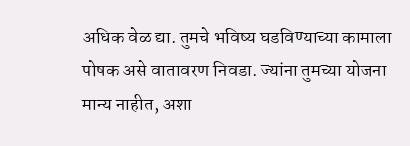अधिक वेळ द्या. तुमचे भविष्य घडविण्याच्या कामाला पोषक असे वातावरण निवडा. ज्यांना तुमच्या योजना मान्य नाहीत, अशा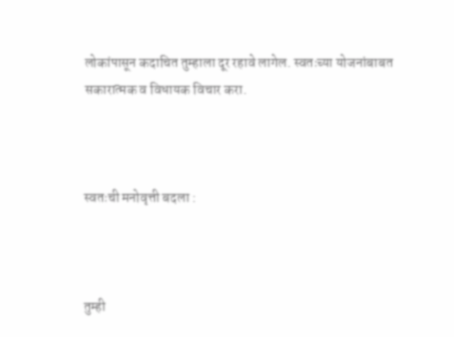लोकांपासून कदाचित तुम्हाला दूर रहावे लागेल. स्वतःच्या योजनांबाबत सकारात्मक व विधायक विचार करा.



स्वतःची मनोवृत्ती बदला :



तुम्ही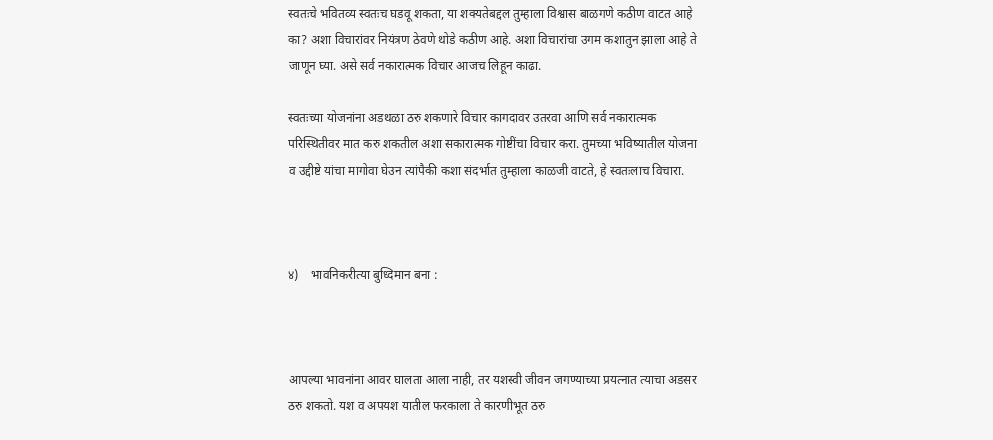स्वतःचे भवितव्य स्वतःच घडवू शकता, या शक्यतेबद्दल तुम्हाला विश्वास बाळगणे कठीण वाटत आहे का? अशा विचारांवर नियंत्रण ठेवणे थोडे कठीण आहे. अशा विचारांचा उगम कशातुन झाला आहे ते जाणून घ्या. असे सर्व नकारात्मक विचार आजच लिहून काढा.

स्वतःच्या योजनांना अडथळा ठरु शकणारे विचार कागदावर उतरवा आणि सर्व नकारात्मक परिस्थितीवर मात करु शकतील अशा सकारात्मक गोष्टींचा विचार करा. तुमच्या भविष्यातील योजना व उद्दीष्टे यांचा मागोवा घेउन त्यांपैकी कशा संदर्भात तुम्हाला काळजी वाटते, हे स्वतःलाच विचारा.



४)    भावनिकरीत्या बुध्दिमान बना :



आपल्या भावनांना आवर घालता आला नाही, तर यशस्वी जीवन जगण्याच्या प्रयत्नात त्याचा अडसर ठरु शकतो. यश व अपयश यातील फरकाला ते कारणीभूत ठरु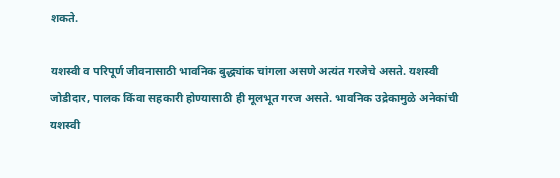शकते.

यशस्वी व परिपूर्ण जीवनासाठी भावनिक बुद्ध्यांक चांगला असणे अत्यंत गरजेचे असते. यशस्वी जोडीदार, पालक किंवा सहकारी होण्यासाठी ही मूलभूत गरज असते. भावनिक उद्रेकामुळे अनेकांची यशस्वी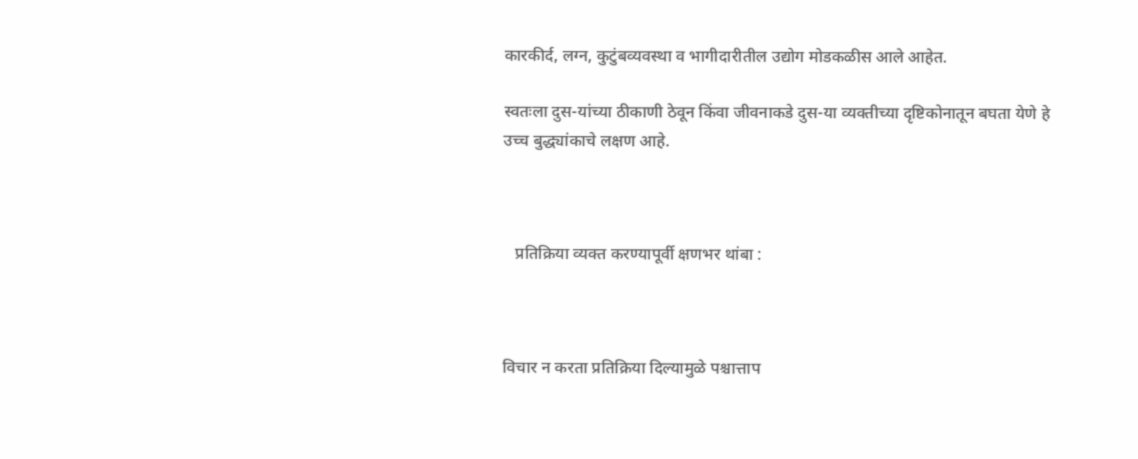कारकीर्द, लग्न, कुटुंबव्यवस्था व भागीदारीतील उद्योग मोडकळीस आले आहेत.

स्वतःला दुस-यांच्या ठीकाणी ठेवून किंवा जीवनाकडे दुस-या व्यक्तीच्या दृष्टिकोनातून बघता येणे हे उच्च बुद्ध्यांकाचे लक्षण आहे.



   प्रतिक्रिया व्यक्त करण्यापूर्वी क्षणभर थांबा :



विचार न करता प्रतिक्रिया दिल्यामुळे पश्चात्ताप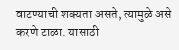वाटण्याची शक्यता असते, त्यामुळे असे करणे टाळा. यासाठी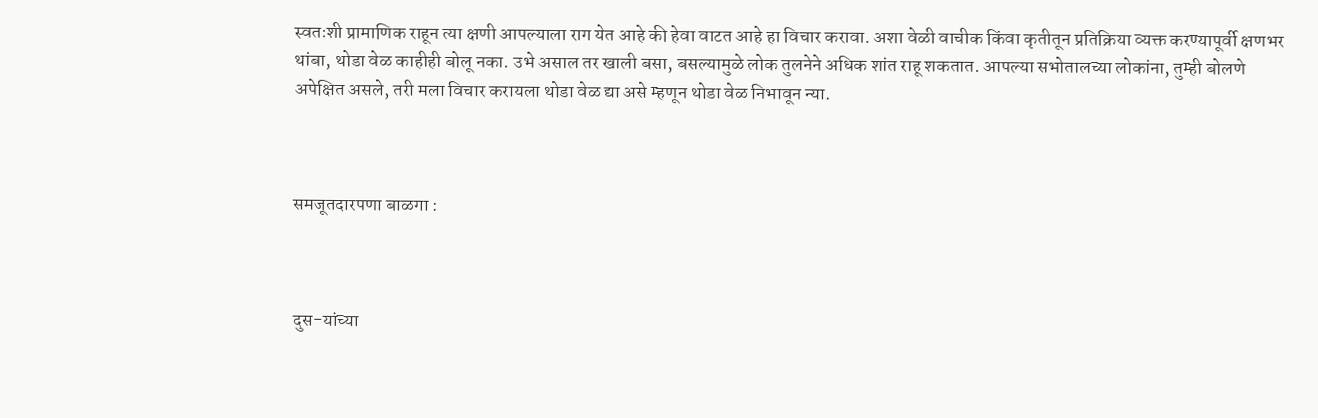स्वतःशी प्रामाणिक राहून त्या क्षणी आपल्याला राग येत आहे की हेवा वाटत आहे हा विचार करावा. अशा वेळी वाचीक किंवा कृतीतून प्रतिक्रिया व्यक्त करण्यापूर्वी क्षणभर थांबा, थोडा वेळ काहीही बोलू नका. उभे असाल तर खाली बसा, बसल्यामुळे लोक तुलनेने अधिक शांत राहू शकतात. आपल्या सभोतालच्या लोकांना, तुम्ही बोलणे अपेक्षित असले, तरी मला विचार करायला थोडा वेळ द्या असे म्हणून थोडा वेळ निभावून न्या.



समजूतदारपणा बाळगा :



दुस-यांच्या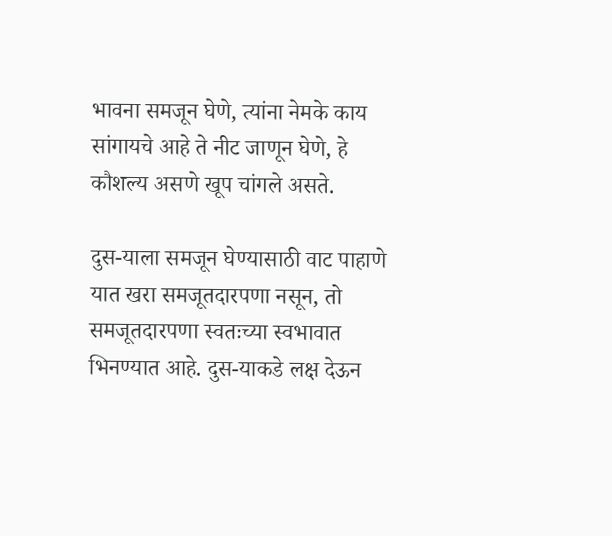भावना समजून घेणे, त्यांना नेमके काय सांगायचे आहे ते नीट जाणून घेणे, हे कौशल्य असणे खूप चांगले असते.

दुस-याला समजून घेण्यासाठी वाट पाहाणे यात खरा समजूतदारपणा नसून, तो समजूतदारपणा स्वतःच्या स्वभावात भिनण्यात आहे. दुस-याकडे लक्ष देऊन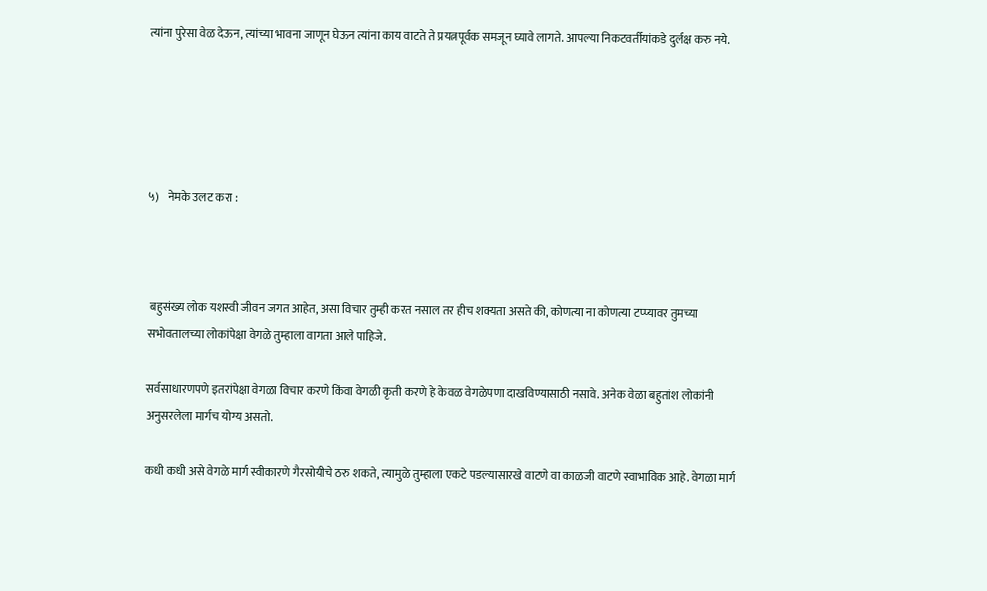त्यांना पुरेसा वेळ देऊन, त्यांच्या भावना जाणून घेऊन त्यांना काय वाटते ते प्रयत्नपूर्वक समजून घ्यावे लागते. आपल्या निकटवर्तीयांकडे दुर्लक्ष करु नये.





५)    नेमके उलट करा :



 बहुसंख्य लोक यशस्वी जीवन जगत आहेत, असा विचार तुम्ही करत नसाल तर हीच शक्यता असते की, कोणत्या ना कोणत्या टप्प्यावर तुमच्या सभोवतालच्या लोकांपेक्षा वेगळे तुम्हाला वागता आले पाहिजे.

सर्वसाधारणपणे इतरांपेक्षा वेगळा विचार करणे किंवा वेगळी कृती करणे हे केवळ वेगळेपणा दाखविण्यासाठी नसावे. अनेक वेळा बहुतांश लोकांनी अनुसरलेला मार्गच योग्य असतो.

कधी कधी असे वेगळे मार्ग स्वीकारणे गैरसोयीचे ठरु शकते, त्यामुळे तुम्हाला एकटे पडल्यासारखे वाटणे वा काळजी वाटणे स्वाभाविक आहे. वेगळा मार्ग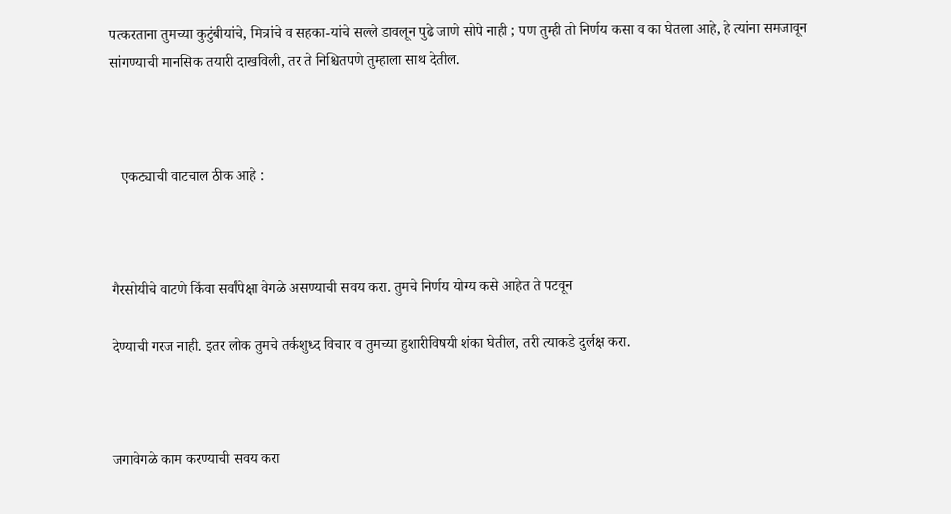पत्करताना तुमच्या कुटुंबीयांचे, मित्रांचे व सहका-यांचे सल्ले डावलून पुढे जाणे सोपे नाही ; पण तुम्ही तो निर्णय कसा व का घेतला आहे, हे त्यांना समजावून सांगण्याची मानसिक तयारी दाखविली, तर ते निश्चितपणे तुम्हाला साथ देतील.



   एकट्याची वाटचाल ठीक आहे :



गैरसोयीचे वाटणे किंवा सर्वांपेक्षा वेगळे असण्याची सवय करा. तुमचे निर्णय योग्य कसे आहेत ते पटवून

देण्याची गरज नाही. इतर लोक तुमचे तर्कशुध्द विचार व तुमच्या हुशारीविषयी शंका घेतील, तरी त्याकडे दुर्लक्ष करा.



जगावेगळे काम करण्याची सवय करा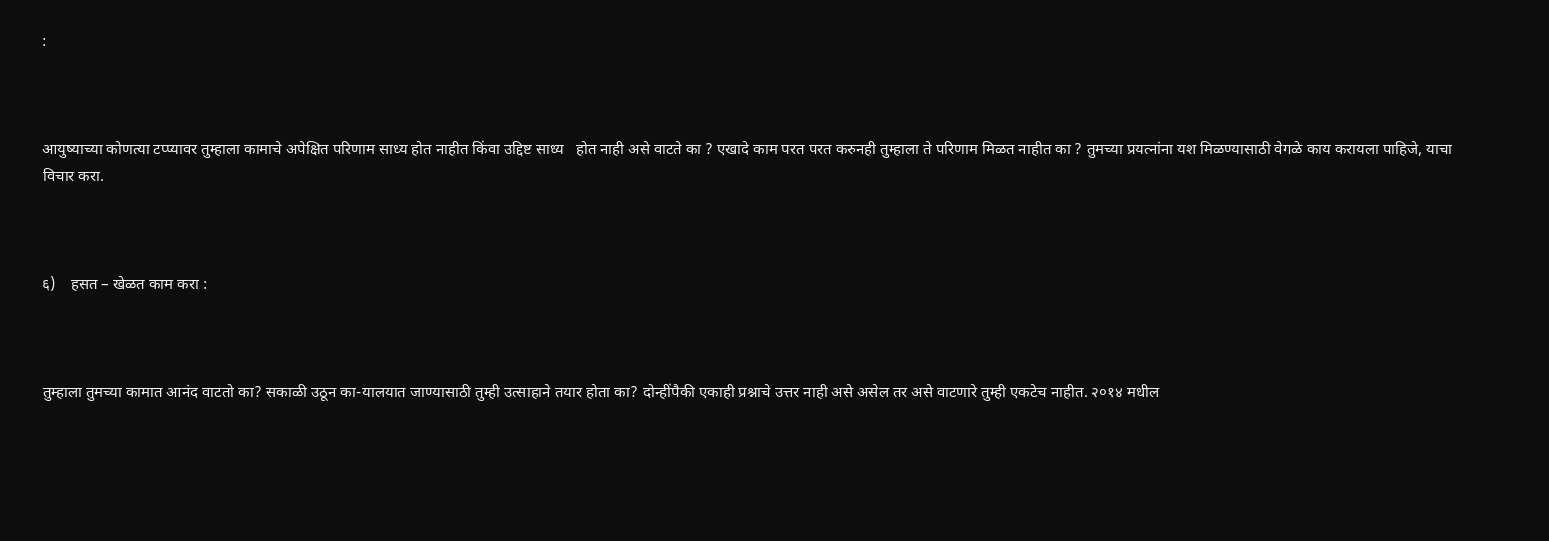:



आयुष्याच्या कोणत्या टप्प्यावर तुम्हाला कामाचे अपेक्षित परिणाम साध्य होत नाहीत किंवा उद्दिष्ट साध्य   होत नाही असे वाटते का ? एखादे काम परत परत करुनही तुम्हाला ते परिणाम मिळत नाहीत का ? तुमच्या प्रयत्नांना यश मिळण्यासाठी वेगळे काय करायला पाहिजे, याचा विचार करा.



६)    हसत – खेळत काम करा :



तुम्हाला तुमच्या कामात आनंद वाटतो का? सकाळी उठून का-यालयात जाण्यासाठी तुम्ही उत्साहाने तयार होता का? दोन्हींपैकी एकाही प्रश्नाचे उत्तर नाही असे असेल तर असे वाटणारे तुम्ही एकटेच नाहीत. २०१४ मधील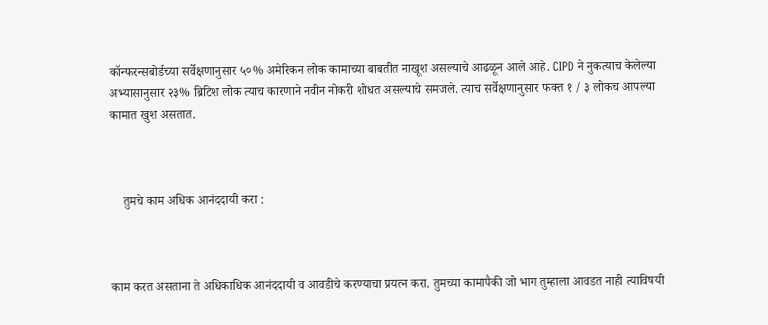कॉन्फरन्सबोर्डच्या सर्वेक्षणानुसार ५०% अमेरिकन लोक कामाच्या बाबतीत नाखूश असल्याचे आढळून आले आहे. CIPD ने नुकत्याच केलेल्या अभ्यासानुसार २३% ब्रिटिश लोक त्याच कारणाने नवीन नोकरी शोधत असल्याचे समजले. त्याच सर्वेक्षणानुसार फक्त १ / ३ लोकच आपल्या कामात खुश असतात.



    तुमचे काम अधिक आनंददायी करा :



काम करत असताना ते अधिकाधिक आनंददायी व आवडीचे करण्याचा प्रयत्न करा. तुमच्या कामापैकी जो भाग तुम्हाला आवडत नाही त्याविषयी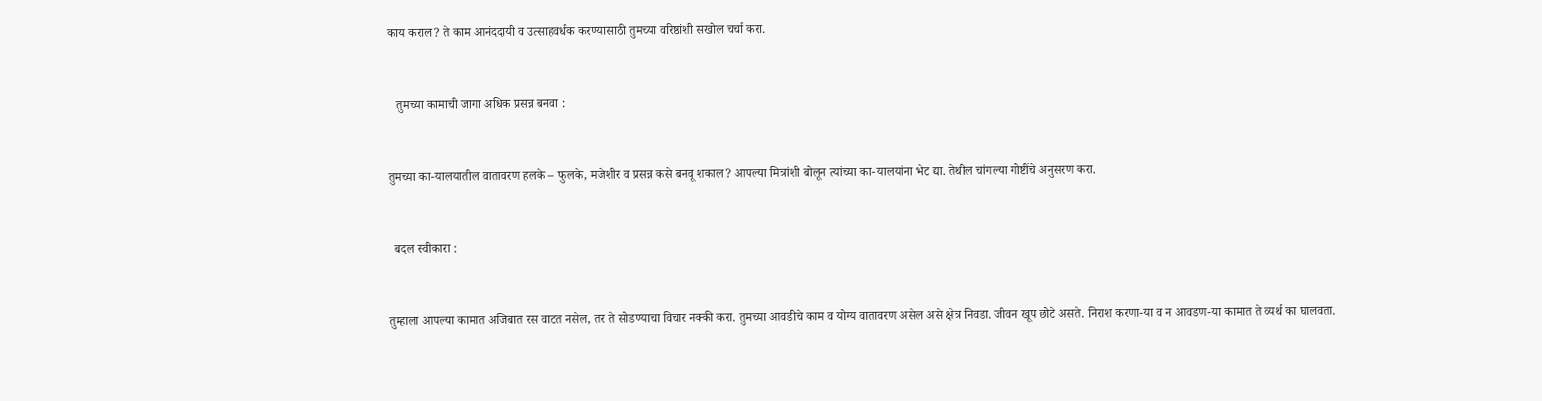काय कराल? ते काम आनंददायी व उत्साहवर्धक करण्यासाठी तुमच्या वरिष्ठांशी सखोल चर्चा करा.



   तुमच्या कामाची जागा अधिक प्रसन्न बनवा :



तुमच्या का-यालयातील वातावरण हलके – फुलके, मजेशीर व प्रसन्न कसे बनवू शकाल? आपल्या मित्रांशी बोलून त्यांच्या का-यालयांना भेट द्या. तेथील चांगल्या गोष्टींचे अनुसरण करा.



  बदल स्वीकारा :



तुम्हाला आपल्या कामात अजिबात रस वाटत नसेल, तर ते सोडण्याचा विचार नक्की करा. तुमच्या आवडीचे काम व योग्य वातावरण असेल असे क्षेत्र निवडा. जीवन खूप छोटे असते. निराश करणा-या व न आवडण-या कामात ते व्यर्थ का घालवता.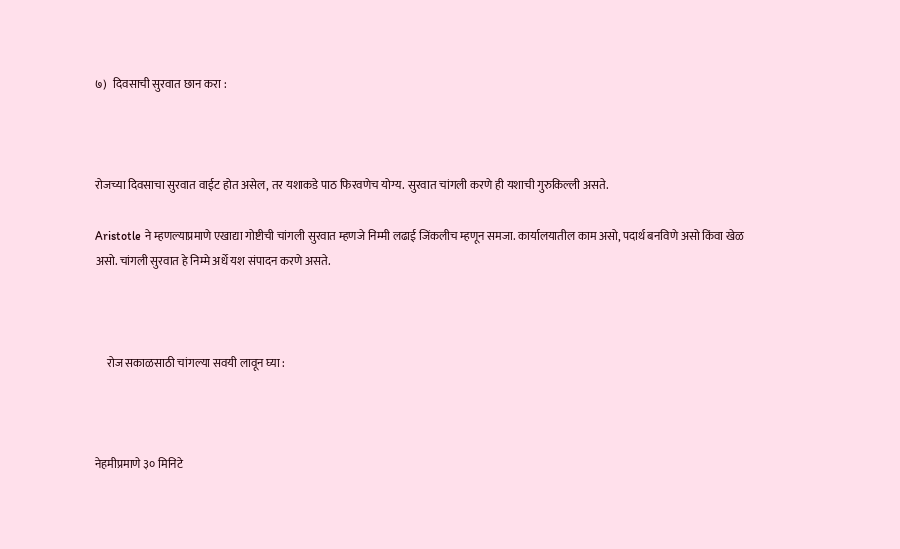७)   दिवसाची सुरवात छान करा :



रोजच्या दिवसाचा सुरवात वाईट होत असेल, तर यशाकडे पाठ फिरवणेच योग्य. सुरवात चांगली करणे ही यशाची गुरुकिल्ली असते.

Aristotle ने म्हणल्याप्रमाणे एखाद्या गोष्टीची चांगली सुरवात म्हणजे निम्मी लढाई जिंकलीच म्हणून समजा. कार्यालयातील काम असो, पदार्थ बनविणे असो किंवा खेळ असो. चांगली सुरवात हे निम्मे अर्धे यश संपादन करणे असते.



     रोज सकाळसाठी चांगल्या सवयी लावून घ्या :



नेहमीप्रमाणे ३० मिनिटे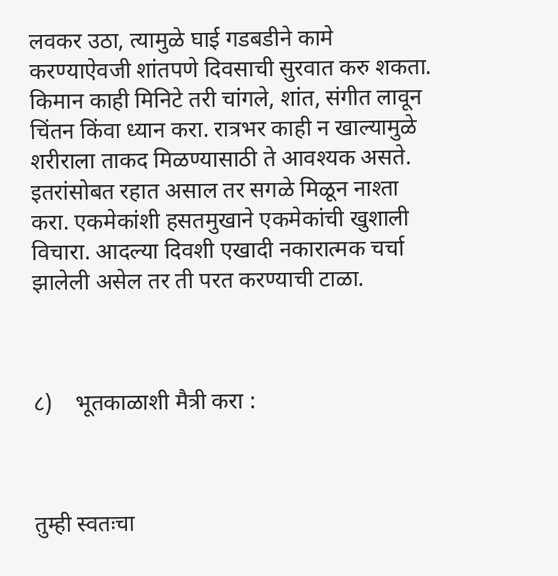लवकर उठा, त्यामुळे घाई गडबडीने कामे करण्याऐवजी शांतपणे दिवसाची सुरवात करु शकता. किमान काही मिनिटे तरी चांगले, शांत, संगीत लावून चिंतन किंवा ध्यान करा. रात्रभर काही न खाल्यामुळे शरीराला ताकद मिळण्यासाठी ते आवश्यक असते. इतरांसोबत रहात असाल तर सगळे मिळून नाश्ता करा. एकमेकांशी हसतमुखाने एकमेकांची खुशाली विचारा. आदल्या दिवशी एखादी नकारात्मक चर्चा झालेली असेल तर ती परत करण्याची टाळा.



८)    भूतकाळाशी मैत्री करा :



तुम्ही स्वतःचा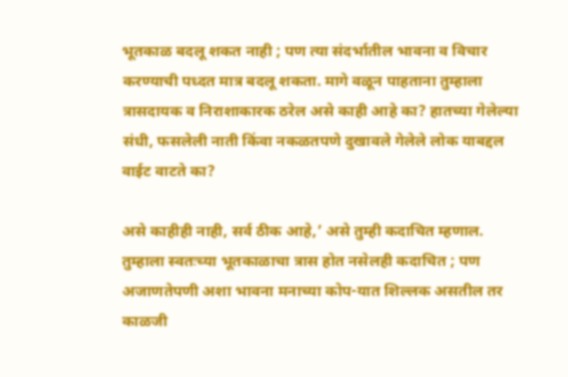भूतकाळ बदलू शकत नाही ; पण त्या संदर्भातील भावना व विचार करण्याची पध्दत मात्र बदलू शकता. मागे वळून पाहताना तुम्हाला त्रासदायक व निराशाकारक ठरेल असे काही आहे का? हातच्या गेलेल्या संधी, फसलेली नाती किंवा नकळतपणे दुखावले गेलेले लोक याबद्दल वाईट वाटते का?

असे काहीही नाही, सर्व ठीक आहे,’ असे तुम्ही कदाचित म्हणाल. तुम्हाला स्वतःच्या भूतकाळाचा त्रास होत नसेलही कदाचित ; पण अजाणतेपणी अशा भावना मनाच्या कोप-यात शिल्लक असतील तर काळजी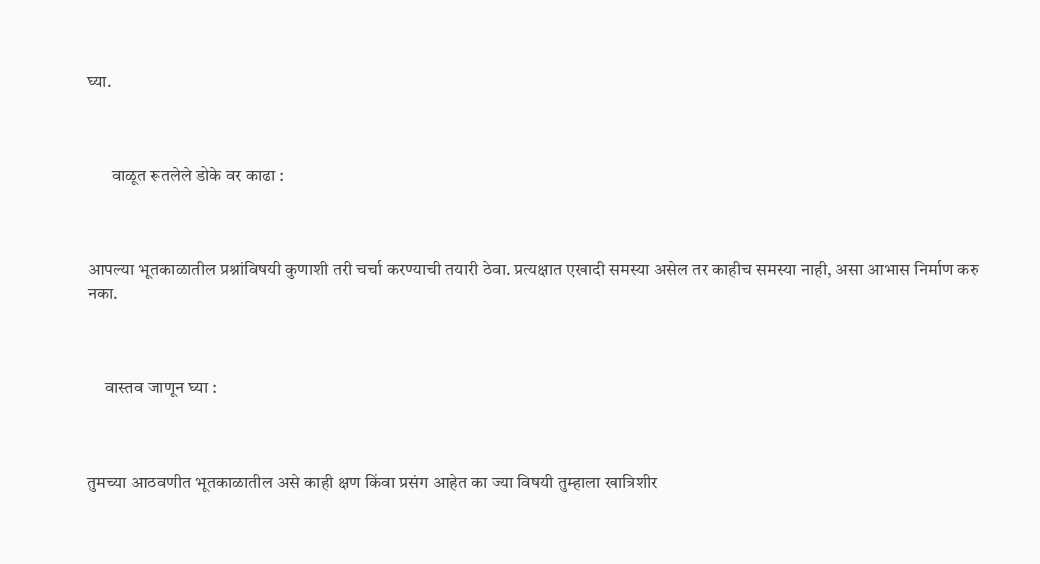घ्या.



       वाळूत रूतलेले डोके वर काढा :



आपल्या भूतकाळातील प्रश्नांविषयी कुणाशी तरी चर्चा करण्याची तयारी ठेवा. प्रत्यक्षात एखादी समस्या असेल तर काहीच समस्या नाही, असा आभास निर्माण करु नका.



     वास्तव जाणून घ्या :



तुमच्या आठवणीत भूतकाळातील असे काही क्षण किंवा प्रसंग आहेत का ज्या विषयी तुम्हाला खात्रिशीर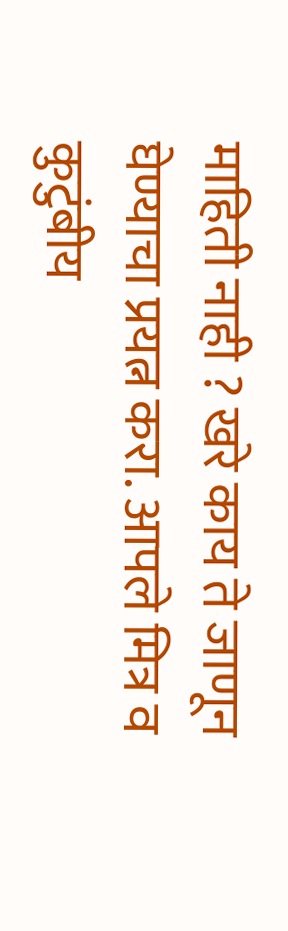माहिती नाही ? खरे काय ते जाणून घेण्याचा प्रयत्न करा. आपले मित्र व कुटुंबीय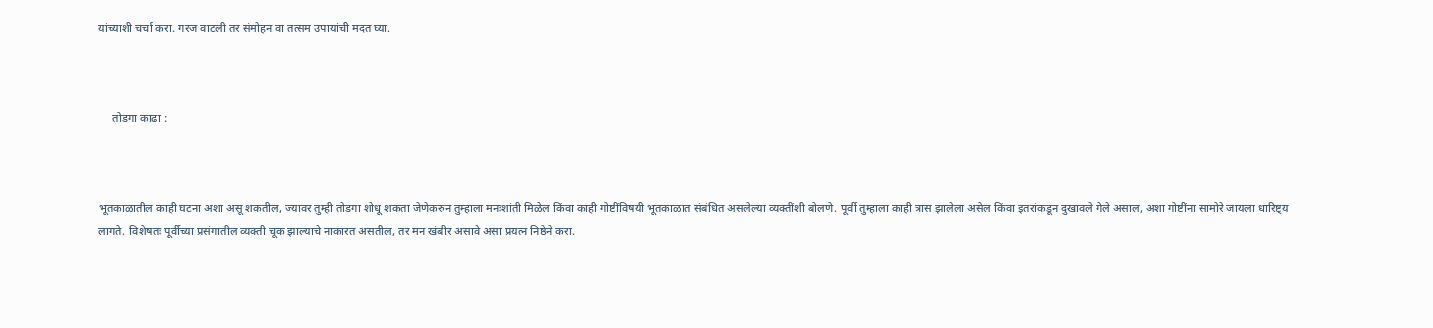यांच्याशी चर्चा करा. गरज वाटली तर संमोहन वा तत्सम उपायांची मदत घ्या.



     तोडगा काढा :



भूतकाळातील काही घटना अशा असू शकतील, ज्यावर तुम्ही तोडगा शोधू शकता जेणेकरुन तुम्हाला मनःशांती मिळेल किंवा काही गोष्टींविषयी भूतकाळात संबंधित असलेल्या व्यक्तींशी बोलणे. पूर्वी तुम्हाला काही त्रास झालेला असेल किंवा इतरांकडून दुखावले गेले असाल, अशा गोष्टींना सामोरे जायला धारिष्ट्य लागते. विशेषतः पूर्वीच्या प्रसंगातील व्यक्ती चूक झाल्याचे नाकारत असतील, तर मन खंबीर असावे असा प्रयत्न निष्ठेने करा.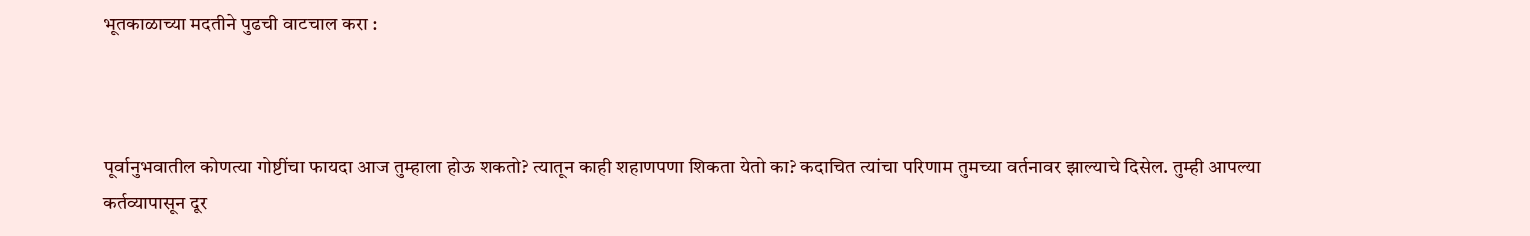भूतकाळाच्या मदतीने पुढची वाटचाल करा :



पूर्वानुभवातील कोणत्या गोष्टींचा फायदा आज तुम्हाला होऊ शकतो? त्यातून काही शहाणपणा शिकता येतो का? कदाचित त्यांचा परिणाम तुमच्या वर्तनावर झाल्याचे दिसेल. तुम्ही आपल्या कर्तव्यापासून दूर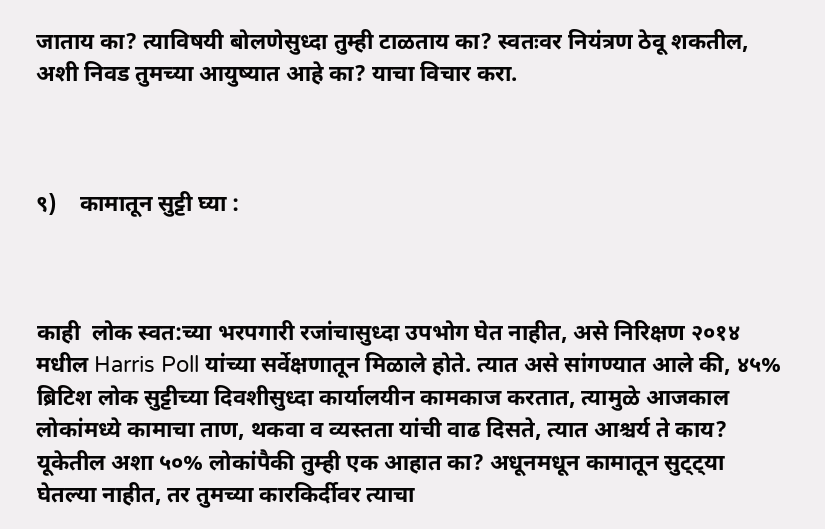जाताय का? त्याविषयी बोलणेसुध्दा तुम्ही टाळताय का? स्वतःवर नियंत्रण ठेवू शकतील, अशी निवड तुमच्या आयुष्यात आहे का? याचा विचार करा.



९)    कामातून सुट्टी घ्या :



काही  लोक स्वत:च्या भरपगारी रजांचासुध्दा उपभोग घेत नाहीत, असे निरिक्षण २०१४ मधील Harris Poll यांच्या सर्वेक्षणातून मिळाले होते. त्यात असे सांगण्यात आले की, ४५% ब्रिटिश लोक सुट्टीच्या दिवशीसुध्दा कार्यालयीन कामकाज करतात, त्यामुळे आजकाल लोकांमध्ये कामाचा ताण, थकवा व व्यस्तता यांची वाढ दिसते, त्यात आश्चर्य ते काय? यूकेतील अशा ५०% लोकांपैकी तुम्ही एक आहात का? अधूनमधून कामातून सुट्ट्या घेतल्या नाहीत, तर तुमच्या कारकिर्दीवर त्याचा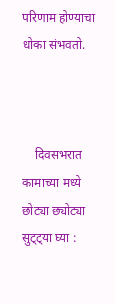परिणाम होण्याचा धोका संभवतो.



    दिवसभरात कामाच्या मध्ये छोट्या छ्योट्या सुट्ट्या घ्या :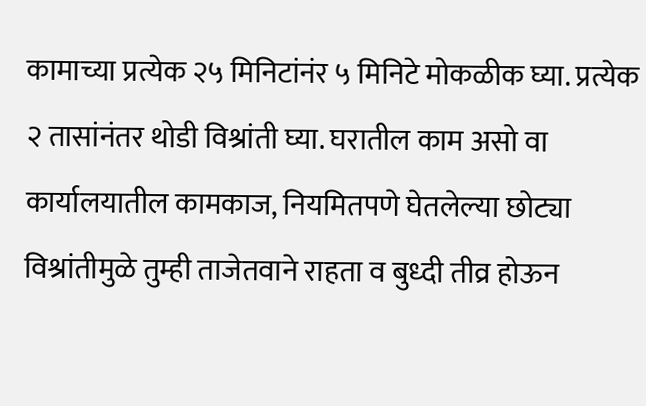कामाच्या प्रत्येक २५ मिनिटांनंर ५ मिनिटे मोकळीक घ्या. प्रत्येक २ तासांनंतर थोडी विश्रांती घ्या. घरातील काम असो वा कार्यालयातील कामकाज, नियमितपणे घेतलेल्या छोट्या विश्रांतीमुळे तुम्ही ताजेतवाने राहता व बुध्दी तीव्र होऊन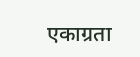एकाग्रता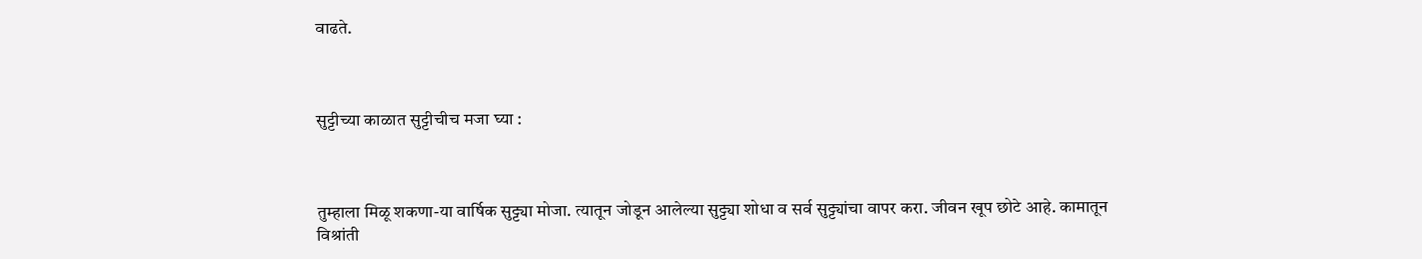वाढते.



सुट्टीच्या काळात सुट्टीचीच मजा घ्या :



तुम्हाला मिळू शकणा-या वार्षिक सुट्ट्या मोजा. त्यातून जोडून आलेल्या सुट्ट्या शोधा व सर्व सुट्ट्यांचा वापर करा. जीवन खूप छोटे आहे. कामातून विश्रांती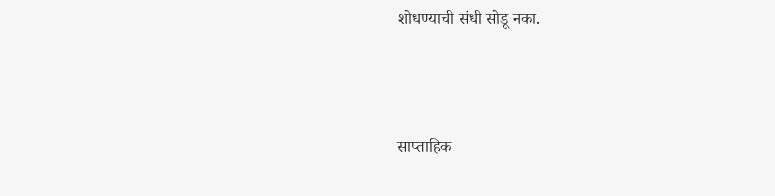शोधण्याची संधी सोडू नका.



साप्ताहिक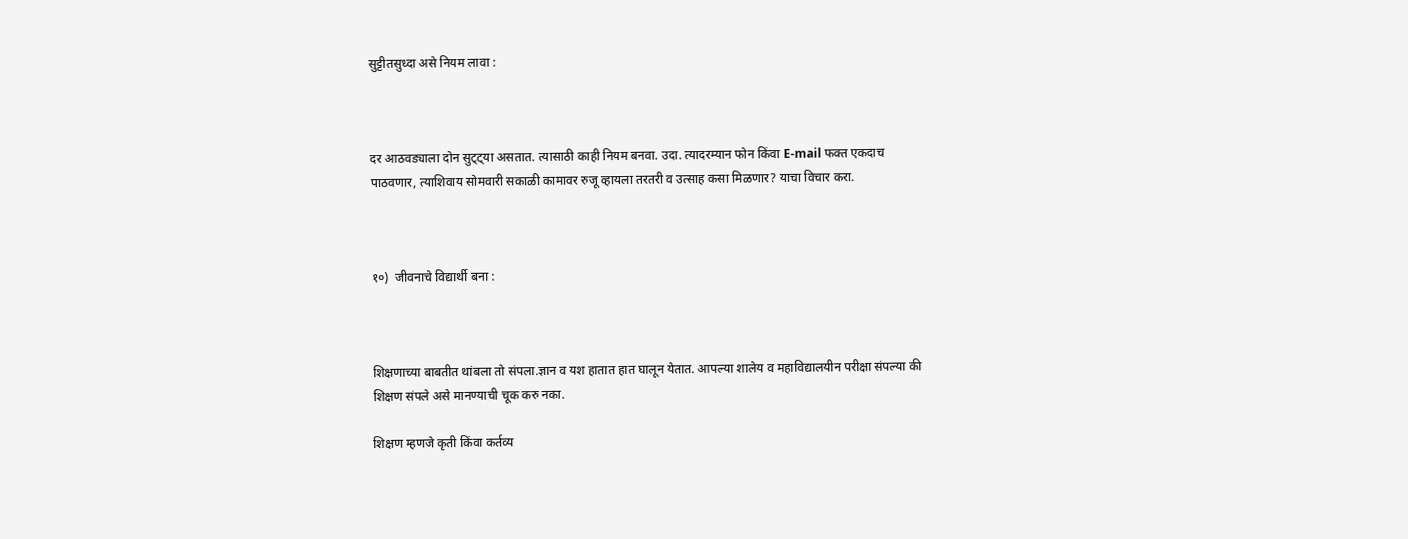सुट्टीतसुध्दा असे नियम लावा :



दर आठवड्याला दोन सुट्ट्या असतात. त्यासाठी काही नियम बनवा. उदा. त्यादरम्यान फोन किंवा E-mail फक्त एकदाच पाठवणार, त्याशिवाय सोमवारी सकाळी कामावर रुजू व्हायला तरतरी व उत्साह कसा मिळणार? याचा विचार करा.



१०)  जीवनाचे विद्यार्थी बना :



शिक्षणाच्या बाबतीत थांबला तो संपला.ज्ञान व यश हातात हात घालून येतात. आपल्या शालेय व महाविद्यालयीन परीक्षा संपल्या की शिक्षण संपले असे मानण्याची चूक करु नका.

शिक्षण म्हणजे कृती किंवा कर्तव्य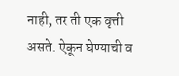नाही, तर ती एक वृत्ती असते. ऐकून घेण्याची व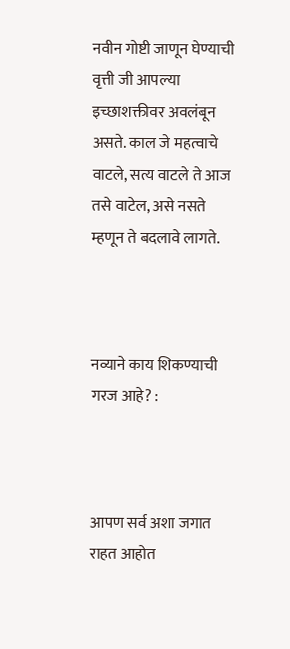नवीन गोष्टी जाणून घेण्याची वृत्ती जी आपल्या इच्छाशक्तीवर अवलंबून असते. काल जे महत्वाचे वाटले, सत्य वाटले ते आज तसे वाटेल, असे नसते म्हणून ते बदलावे लागते.



नव्याने काय शिकण्याची गरज आहे? :



आपण सर्व अशा जगात राहत आहोत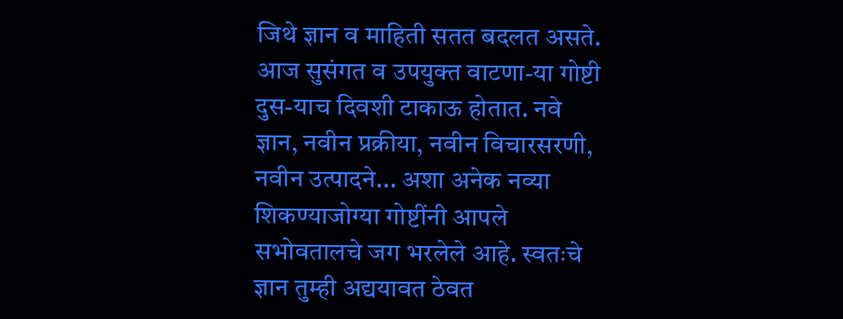जिथे ज्ञान व माहिती सतत बदलत असते. आज सुसंगत व उपयुक्त वाटणा-या गोष्टी दुस-याच दिवशी टाकाऊ होतात. नवे ज्ञान, नवीन प्रक्रीया, नवीन विचारसरणी, नवीन उत्पादने... अशा अनेक नव्या शिकण्याजोग्या गोष्टींनी आपले सभोवतालचे जग भरलेले आहे. स्वतःचे ज्ञान तुम्ही अद्ययावत ठेवत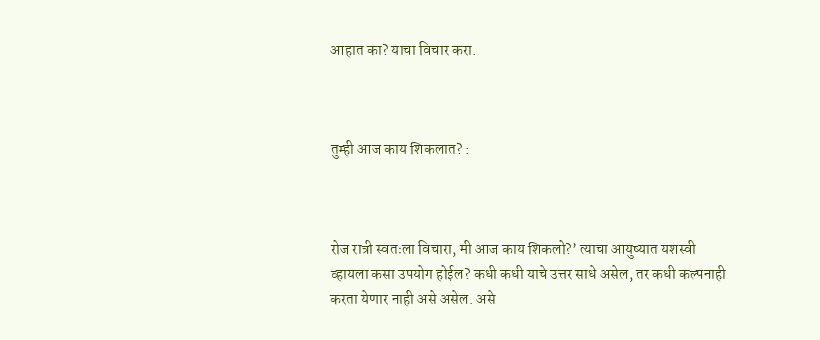आहात का? याचा विचार करा.



तुम्ही आज काय शिकलात? :



रोज रात्री स्वतःला विचारा, मी आज काय शिकलो?’ त्याचा आयुष्यात यशस्वी व्हायला कसा उपयोग होईल? कधी कधी याचे उत्तर साधे असेल, तर कधी कल्पनाही करता येणार नाही असे असेल. असे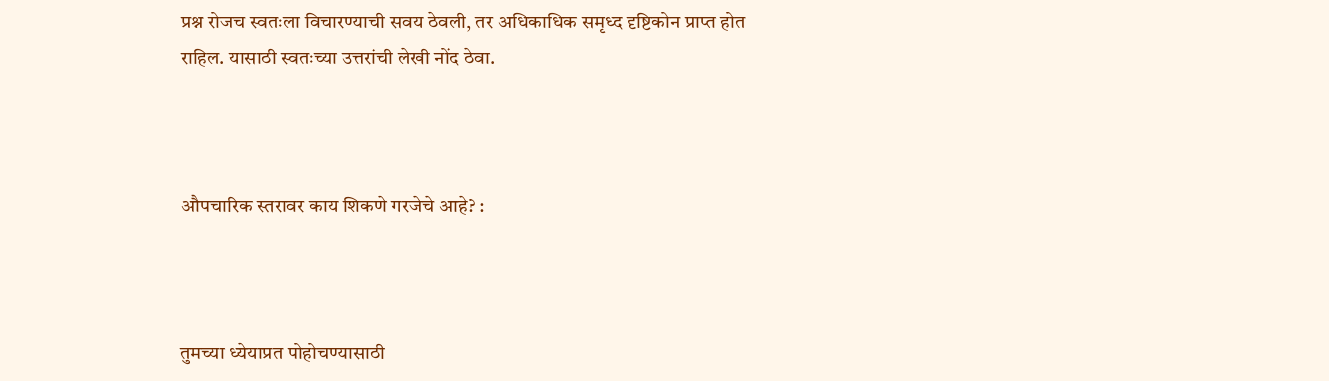प्रश्न रोजच स्वतःला विचारण्याची सवय ठेवली, तर अधिकाधिक समृध्द दृष्टिकोन प्राप्त होत राहिल. यासाठी स्वतःच्या उत्तरांची लेखी नोंद ठेवा.



औपचारिक स्तरावर काय शिकणे गरजेचे आहे? :



तुमच्या ध्येयाप्रत पोहोचण्यासाठी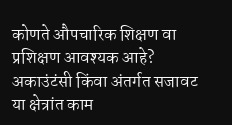कोणते औपचारिक शिक्षण वा प्रशिक्षण आवश्यक आहे? अकाउंटंसी किंवा अंतर्गत सजावट या क्षेत्रांत काम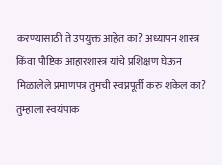करण्यासाठी ते उपयुक्त आहेत का? अध्यापन शास्त्र किंवा पौष्टिक आहारशास्त्र यांचे प्रशिक्षण घेऊन मिळालेले प्रमाणपत्र तुमची स्वप्नपूर्ती करु शकेल का? तुम्हाला स्वयंपाक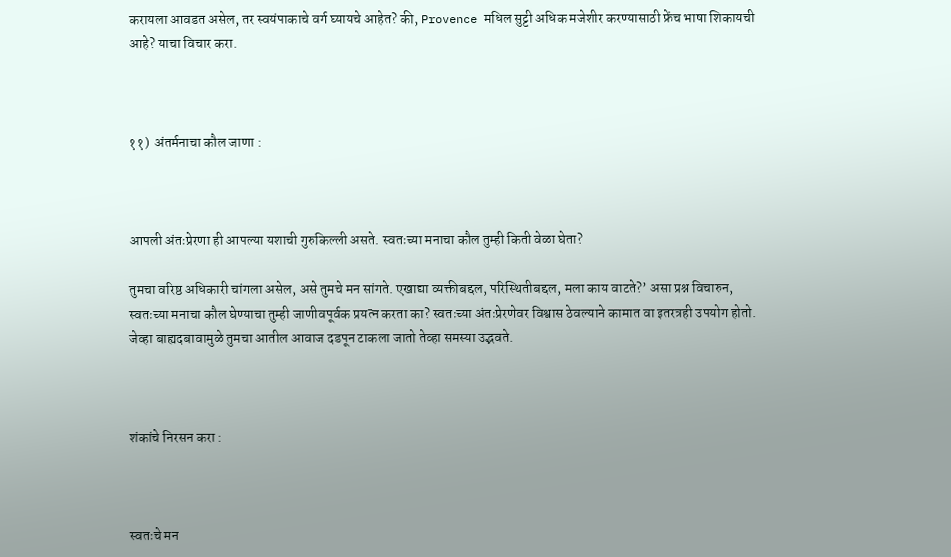करायला आवडत असेल, तर स्वयंपाकाचे वर्ग घ्यायचे आहेत? की, Provence मधिल सुट्टी अधिक मजेशीर करण्यासाठी फ्रेंच भाषा शिकायची आहे? याचा विचार करा.



११)  अंतर्मनाचा कौल जाणा :



आपली अंतःप्रेरणा ही आपल्या यशाची गुरुकिल्ली असते. स्वतःच्या मनाचा कौल तुम्ही किती वेळा घेता?

तुमचा वरिष्ठ अधिकारी चांगला असेल, असे तुमचे मन सांगते. एखाद्या व्यक्तीबद्दल, परिस्थितीबद्दल, मला काय वाटते?’ असा प्रश्न विचारुन, स्वतःच्या मनाचा कौल घेण्याचा तुम्ही जाणीवपूर्वक प्रयत्न करता का? स्वतःच्या अंतःप्रेरणेवर विश्वास ठेवल्याने कामात वा इतरत्रही उपयोग होतो. जेव्हा बाह्यदबावामुळे तुमचा आतील आवाज दडपून टाकला जातो तेव्हा समस्या उद्भवते.



शंकांचे निरसन करा :



स्वतःचे मन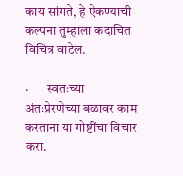काय सांगते, हे ऐकण्याची कल्पना तुम्हाला कदाचित विचित्र वाटेल.

·       स्वतःच्या अंतःप्रेरणेच्या बळावर काम करताना या गोष्टींचा विचार करा.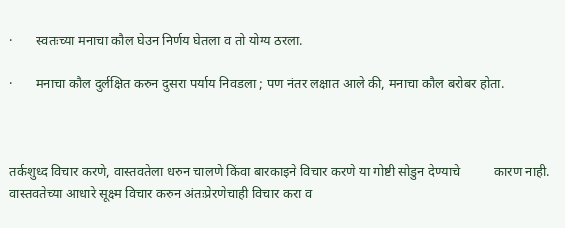·       स्वतःच्या मनाचा कौल घेउन निर्णय घेतला व तो योग्य ठरला.

·       मनाचा कौल दुर्लक्षित करुन दुसरा पर्याय निवडला ; पण नंतर लक्षात आले की, मनाचा कौल बरोबर होता.



तर्कशुध्द विचार करणे, वास्तवतेला धरुन चालणे किंवा बारकाइने विचार करणे या गोष्टी सोडुन देण्याचे          कारण नाही. वास्तवतेच्या आधारे सूक्ष्म विचार करुन अंतःप्रेरणेचाही विचार करा व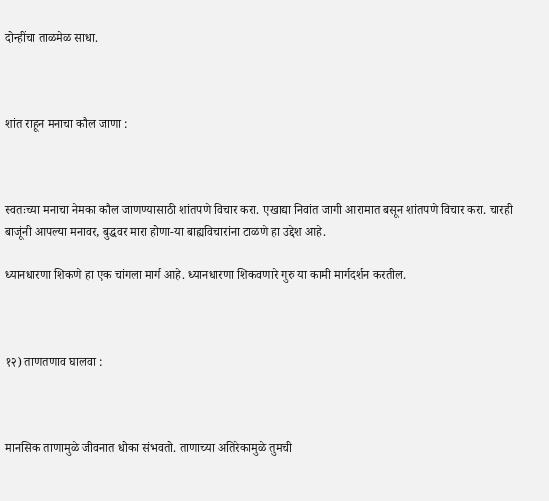दोन्हींचा ताळमेळ साधा.



शांत राहून मनाचा कौल जाणा :



स्वतःच्या मनाचा नेमका कौल जाणण्यासाठी शांतपणे विचार करा. एखाद्या निवांत जागी आरामात बसून शांतपणे विचार करा. चारही बाजूंनी आपल्या मनावर, बुद्धवर मारा होणा-या बाह्यविचारांना टाळणे हा उद्देश आहे.

ध्यानधारणा शिकणे हा एक चांगला मार्ग आहे. ध्यानधारणा शिकवणारे गुरु या कामी मार्गदर्शन करतील.



१२) ताणतणाव घालवा :



मानसिक ताणामुळे जीवनात धोका संभवतो. ताणाच्या अतिरेकामुळे तुमची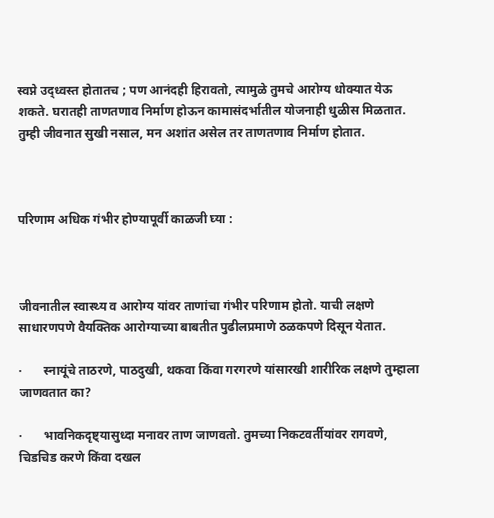स्वप्ने उद्ध्वस्त होतातच ; पण आनंदही हिरावतो, त्यामुळे तुमचे आरोग्य धोक्यात येऊ शकते. घरातही ताणतणाव निर्माण होऊन कामासंदर्भातील योजनाही धुळीस मिळतात. तुम्ही जीवनात सुखी नसाल, मन अशांत असेल तर ताणतणाव निर्माण होतात.



परिणाम अधिक गंभीर होण्यापूर्वी काळजी घ्या :



जीवनातील स्वास्थ्य व आरोग्य यांवर ताणांचा गंभीर परिणाम होतो. याची लक्षणे साधारणपणे वैयक्तिक आरोग्याच्या बाबतीत पुढीलप्रमाणे ठळकपणे दिसून येतात.

·       स्नायूंचे ताठरणे, पाठदुखी, थकवा किंवा गरगरणे यांसारखी शारीरिक लक्षणे तुम्हाला जाणवतात का?

·       भावनिकदृष्ट्यासुध्दा मनावर ताण जाणवतो. तुमच्या निकटवर्तीयांवर रागवणे, चिडचिड करणे किंवा दखल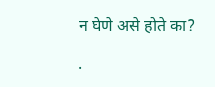न घेणे असे होते का?

·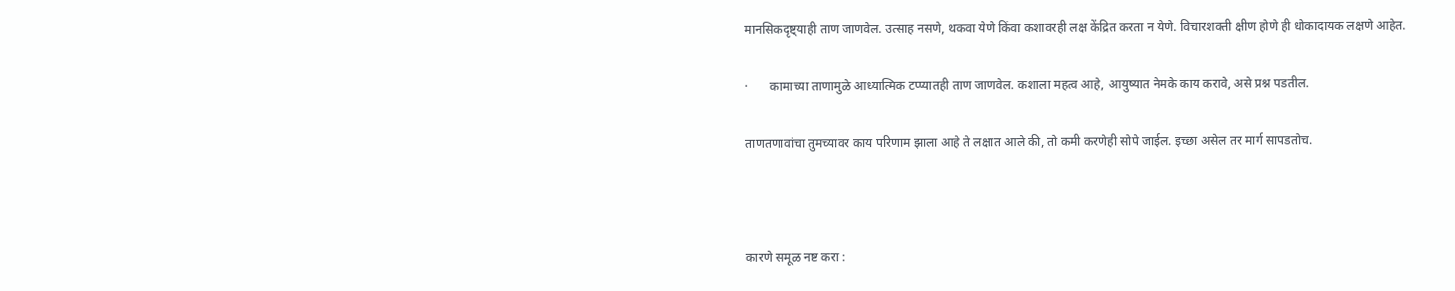मानसिकदृष्ट्याही ताण जाणवेल. उत्साह नसणे, थकवा येणे किंवा कशावरही लक्ष केंद्रित करता न येणे. विचारशक्ती क्षीण होणे ही धोकादायक लक्षणे आहेत.

·       कामाच्या ताणामुळे आध्यात्मिक टप्प्यातही ताण जाणवेल. कशाला महत्व आहे, आयुष्यात नेमके काय करावे, असे प्रश्न पडतील.

ताणतणावांचा तुमच्यावर काय परिणाम झाला आहे ते लक्षात आले की, तो कमी करणेही सोपे जाईल. इच्छा असेल तर मार्ग सापडतोच.



कारणे समूळ नष्ट करा :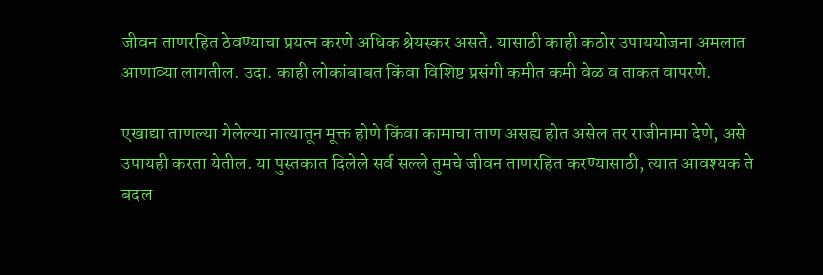जीवन ताणरहित ठेवण्याचा प्रयत्न करणे अधिक श्रेयस्कर असते. यासाठी काही कठोर उपाययोजना अमलात आणाव्या लागतील. उदा. काही लोकांबाबत किंवा विशिष्ट प्रसंगी कमीत कमी वेळ व ताकत वापरणे.

एखाद्या ताणल्या गेलेल्या नात्यातून मूक्त होणे किंवा कामाचा ताण असह्य होत असेल तर राजीनामा देणे, असे उपायही करता येतील. या पुस्तकात दिलेले सर्व सल्ले तुमचे जीवन ताणरहित करण्यासाठी, त्यात आवश्यक ते बदल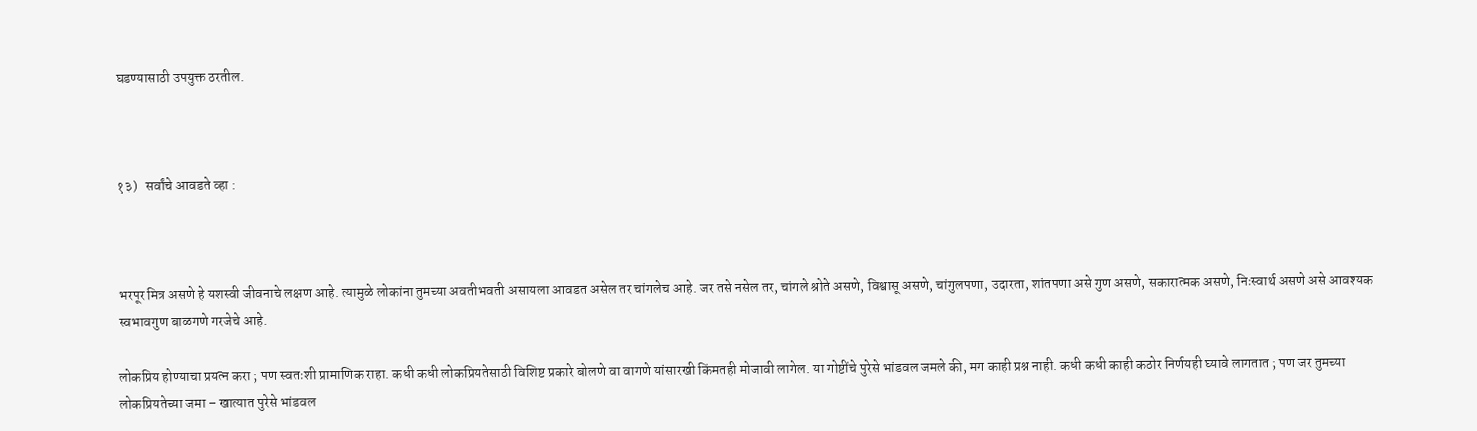घडण्यासाठी उपयुक्त ठरतील.



१३)   सर्वांचे आवडते व्हा :



भरपूर मित्र असणे हे यशस्वी जीवनाचे लक्षण आहे. त्यामुळे लोकांना तुमच्या अवतीभवती असायला आवडत असेल तर चांगलेच आहे. जर तसे नसेल तर, चांगले श्रोते असणे, विश्वासू असणे, चांगुलपणा, उदारता, शांतपणा असे गुण असणे, सकारात्मक असणे, निःस्वार्थ असणे असे आवश्यक स्वभावगुण बाळगणे गरजेचे आहे.

लोकप्रिय होण्याचा प्रयत्न करा ; पण स्वतःशी प्रामाणिक राहा. कधी कधी लोकप्रियतेसाठी विशिष्ट प्रकारे बोलणे वा वागणे यांसारखी किंमतही मोजावी लागेल. या गोष्टींचे पुरेसे भांडवल जमले की, मग काही प्रश्न नाही. कधी कधी काही कठोर निर्णयही घ्यावे लागतात ; पण जर तुमच्या लोकप्रियतेच्या जमा – खात्यात पुरेसे भांडवल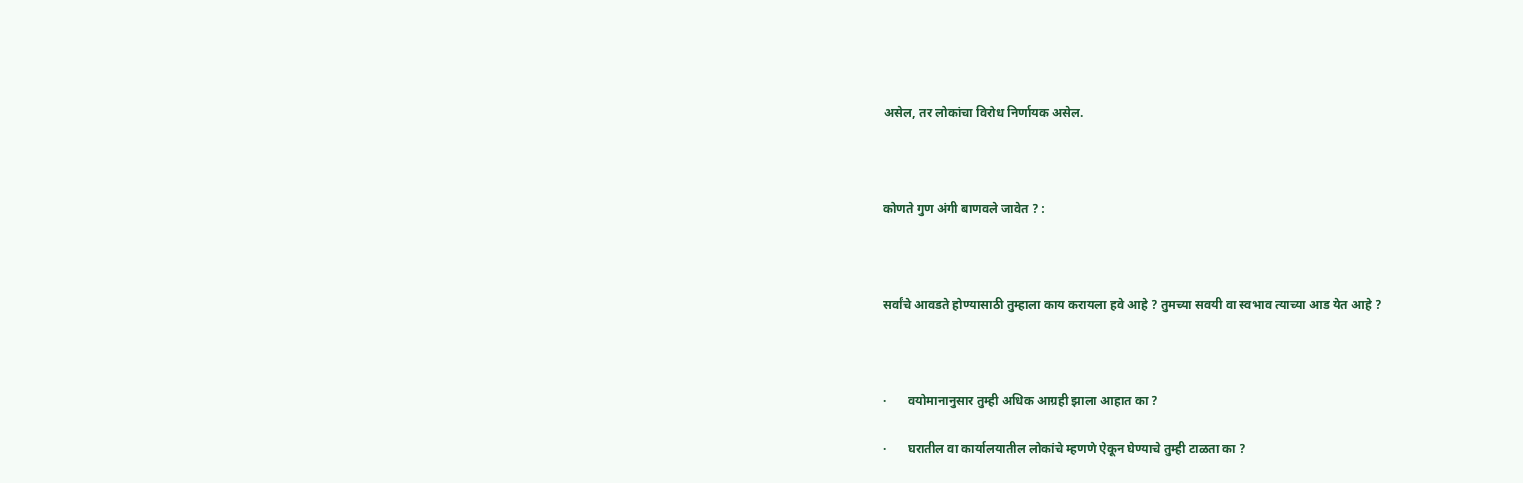असेल, तर लोकांचा विरोध निर्णायक असेल.



कोणते गुण अंगी बाणवले जावेत ? :



सर्वांचे आवडते होण्यासाठी तुम्हाला काय करायला हवे आहे ? तुमच्या सवयी वा स्वभाव त्याच्या आड येत आहे ?



·       वयोमानानुसार तुम्ही अधिक आग्रही झाला आहात का ?

·       घरातील वा कार्यालयातील लोकांचे म्हणणे ऐकून घेण्याचे तुम्ही टाळता का ?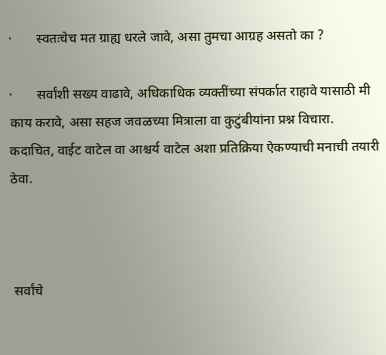·       स्वतःचेच मत ग्राह्य धरले जावे, असा तुमचा आग्रह असतो का ?

·       सर्वांशी सख्य वाढावे, अधिकाधिक व्यक्तींच्या संपर्कात राहावे यासाठी मी काय करावे, असा सहज जवळच्या मित्राला वा कुटुंबीयांना प्रश्न विचारा. कदाचित, वाईट वाटेल वा आश्चर्य वाटेल अशा प्रतिक्रिया ऐकण्याची मनाची तयारी ठेवा.



 सर्वांचे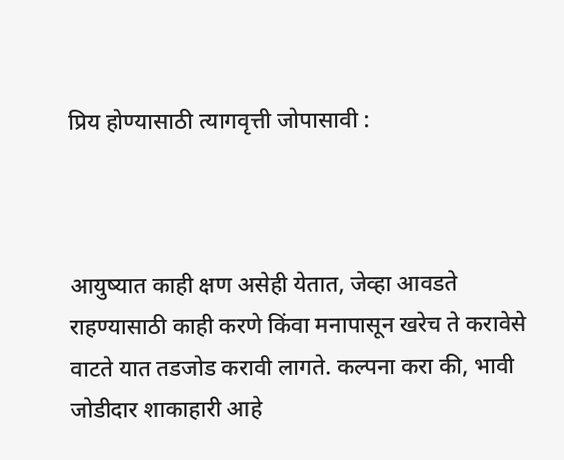प्रिय होण्यासाठी त्यागवृत्ती जोपासावी :



आयुष्यात काही क्षण असेही येतात, जेव्हा आवडते राहण्यासाठी काही करणे किंवा मनापासून खरेच ते करावेसे वाटते यात तडजोड करावी लागते. कल्पना करा की, भावी जोडीदार शाकाहारी आहे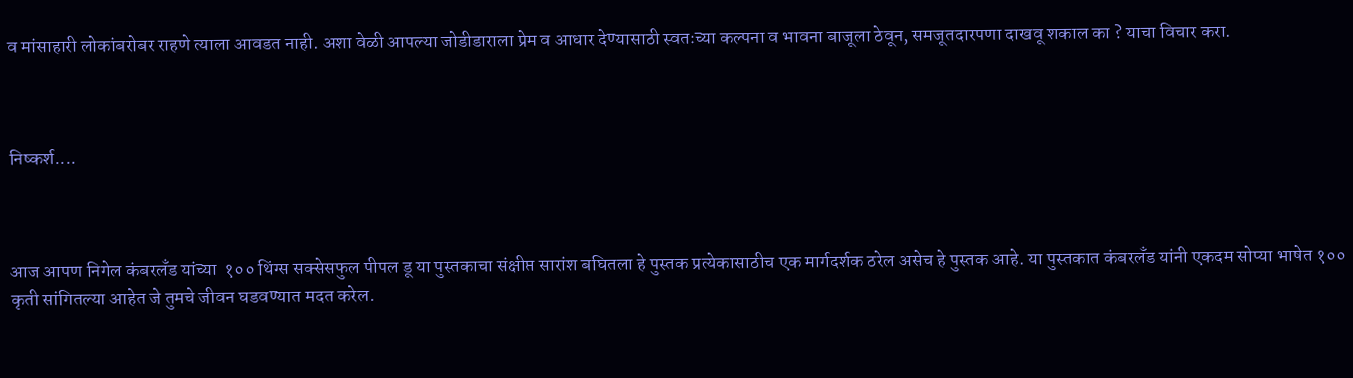व मांसाहारी लोकांबरोबर राहणे त्याला आवडत नाही. अशा वेळी आपल्या जोडीडाराला प्रेम व आधार देण्यासाठी स्वतःच्या कल्पना व भावना बाजूला ठेवून, समजूतदारपणा दाखवू शकाल का ? याचा विचार करा.



निष्कर्श....



आज आपण निगेल कंबरलँड यांच्या  १०० थिंग्स सक्सेसफुल पीपल डू या पुस्तकाचा संक्षीप्त सारांश बघितला हे पुस्तक प्रत्येकासाठीच एक मार्गदर्शक ठरेल असेच हे पुस्तक आहे. या पुस्तकात कंबरलँड यांनी एकदम सोप्या भाषेत १०० कृती सांगितल्या आहेत जे तुमचे जीवन घडवण्यात मदत करेल.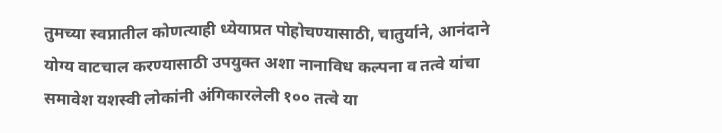तुमच्या स्वप्नातील कोणत्याही ध्येयाप्रत पोहोचण्यासाठी, चातुर्याने, आनंदाने योग्य वाटचाल करण्यासाठी उपयुक्त अशा नानाविध कल्पना व तत्वे यांचा समावेश यशस्वी लोकांनी अंगिकारलेली १०० तत्वे या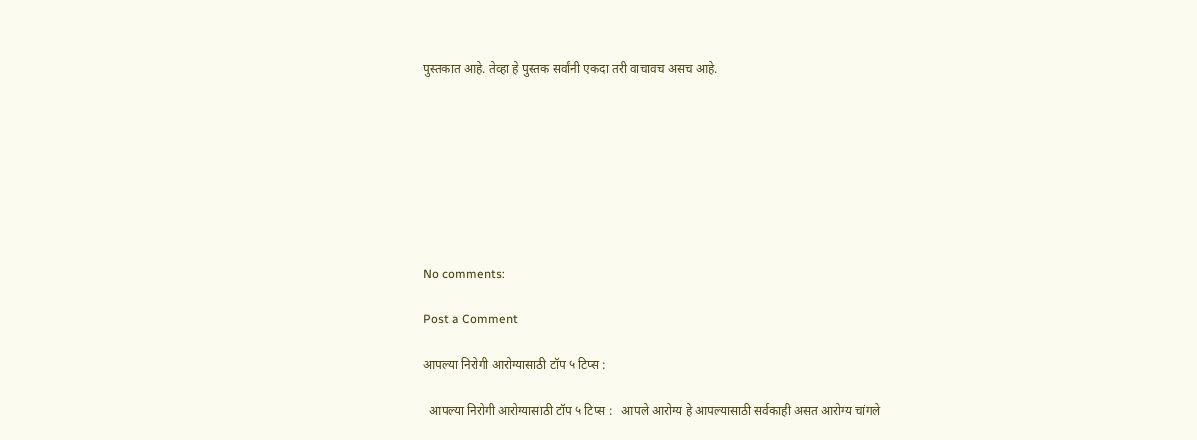पुस्तकात आहे. तेव्हा हे पुस्तक सर्वांनी एकदा तरी वाचावच असच आहे.








No comments:

Post a Comment

आपल्या निरोगी आरोग्यासाठी टॉप ५ टिप्स :

  आपल्या निरोगी आरोग्यासाठी टॉप ५ टिप्स :   आपले आरोग्य हे आपल्यासाठी सर्वकाही असत आरोग्य चांगले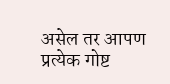असेल तर आपण प्रत्येक गोष्ट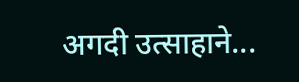अगदी उत्साहाने...